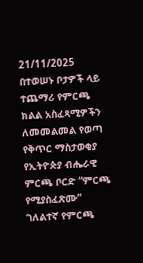21/11/2025
በተወሠኑ ቦታዎች ላይ ተጨማሪ የምርጫ ክልል አስፈጻሚዎችን ለመመልመል የወጣ የቅጥር ማስታወቂያ
የኢትዮጵያ ብሔራዊ ምርጫ ቦርድ “ምርጫ የሚያስፈጽሙ” ገለልተኛ የምርጫ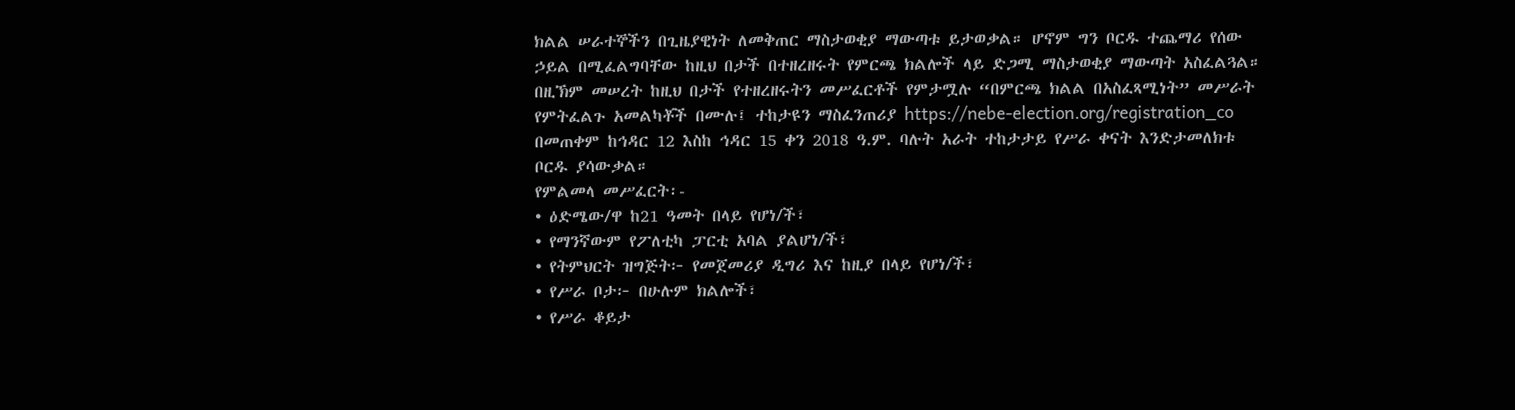ክልል ሠራተኞችን በጊዜያዊነት ለመቅጠር ማስታወቂያ ማውጣቱ ይታወቃል። ሆኖም ግን ቦርዱ ተጨማሪ የሰው ኃይል በሚፈልግባቸው ከዚህ በታች በተዘረዘሩት የምርጫ ክልሎች ላይ ድጋሚ ማስታወቂያ ማውጣት አስፈልጓል።
በዚኽም መሠረት ከዚህ በታች የተዘረዘሩትን መሥፈርቶች የምታሟሉ “በምርጫ ክልል በአስፈጻሚነት” መሥራት የምትፈልጉ አመልካቾች በሙሉ፤ ተከታዩን ማስፈንጠሪያ https://nebe-election.org/registration_co በመጠቀም ከኅዳር 12 እስከ ኅዳር 15 ቀን 2018 ዓ.ም. ባሉት አራት ተከታታይ የሥራ ቀናት እንድታመለክቱ ቦርዱ ያሳውቃል።
የምልመላ መሥፈርት፡-
• ዕድሜው/ዋ ከ21 ዓመት በላይ የሆነ/ች፣
• የማንኛውም የፖለቲካ ፓርቲ አባል ያልሆነ/ች፣
• የትምህርት ዝግጅት፦ የመጀመሪያ ዲግሪ እና ከዚያ በላይ የሆነ/ች፣
• የሥራ ቦታ፦ በሁሉም ክልሎች፣
• የሥራ ቆይታ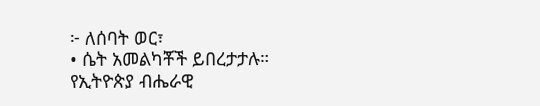፦ ለሰባት ወር፣
• ሴት አመልካቾች ይበረታታሉ።
የኢትዮጵያ ብሔራዊ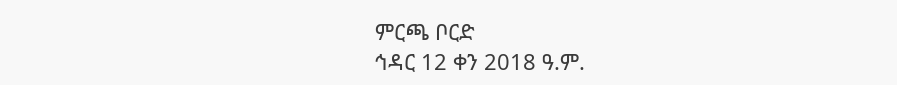ምርጫ ቦርድ
ኅዳር 12 ቀን 2018 ዓ.ም.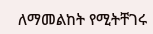ለማመልከት የሚትቸገሩ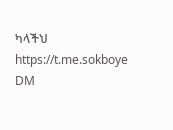ካላችህ
https://t.me.sokboye
DM